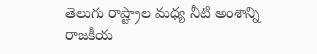తెలుగు రాష్ట్రాల మధ్య నీటి అంశాన్ని రాజకీయ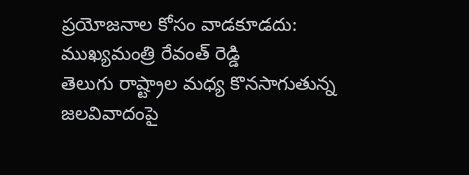ప్రయోజనాల కోసం వాడకూడదు: ముఖ్యమంత్రి రేవంత్ రెడ్డి
తెలుగు రాష్ట్రాల మధ్య కొనసాగుతున్న జలవివాదంపై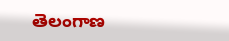తెలంగాణ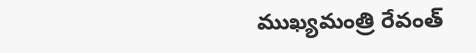ముఖ్యమంత్రి రేవంత్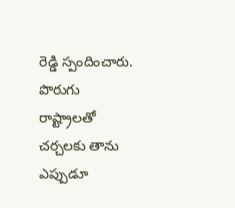రెడ్డి స్పందించారు. పొరుగు రాష్ట్రాలతో చర్చలకు తాను ఎప్పుడూ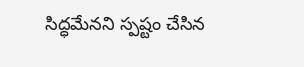సిద్ధమేనని స్పష్టం చేసిన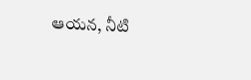ఆయన, నీటి